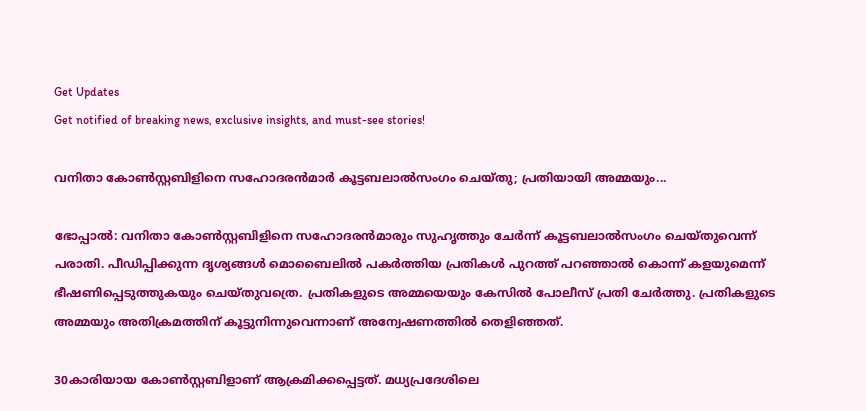Get Updates
Get notified of breaking news, exclusive insights, and must-see stories!

വനിതാ കോണ്‍സ്റ്റബിളിനെ സഹോദരന്‍മാര്‍ കൂട്ടബലാല്‍സംഗം ചെയ്തു; പ്രതിയായി അമ്മയും...

ഭോപ്പാല്‍: വനിതാ കോണ്‍സ്റ്റബിളിനെ സഹോദരന്‍മാരും സുഹൃത്തും ചേര്‍ന്ന് കൂട്ടബലാല്‍സംഗം ചെയ്തുവെന്ന് പരാതി. പീഡിപ്പിക്കുന്ന ദൃശ്യങ്ങള്‍ മൊബൈലില്‍ പകര്‍ത്തിയ പ്രതികള്‍ പുറത്ത് പറഞ്ഞാല്‍ കൊന്ന് കളയുമെന്ന് ഭീഷണിപ്പെടുത്തുകയും ചെയ്തുവത്രെ. പ്രതികളുടെ അമ്മയെയും കേസില്‍ പോലീസ് പ്രതി ചേര്‍ത്തു. പ്രതികളുടെ അമ്മയും അതിക്രമത്തിന് കൂട്ടുനിന്നുവെന്നാണ് അന്വേഷണത്തില്‍ തെളിഞ്ഞത്.

30കാരിയായ കോണ്‍സ്റ്റബിളാണ് ആക്രമിക്കപ്പെട്ടത്. മധ്യപ്രദേശിലെ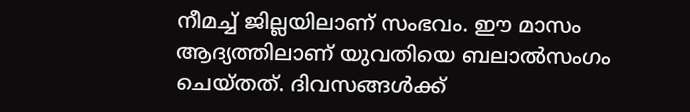നീമച്ച് ജില്ലയിലാണ് സംഭവം. ഈ മാസം ആദ്യത്തിലാണ് യുവതിയെ ബലാല്‍സംഗം ചെയ്തത്. ദിവസങ്ങള്‍ക്ക്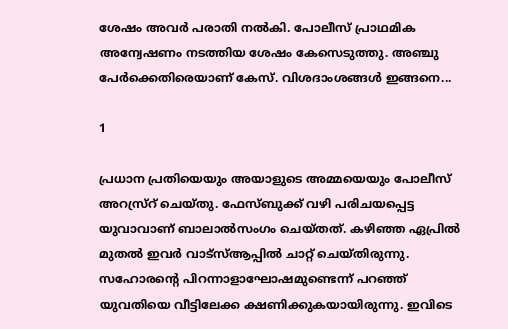ശേഷം അവര്‍ പരാതി നല്‍കി. പോലീസ് പ്രാഥമിക അന്വേഷണം നടത്തിയ ശേഷം കേസെടുത്തു. അഞ്ചു പേര്‍ക്കെതിരെയാണ് കേസ്. വിശദാംശങ്ങള്‍ ഇങ്ങനെ...

1

പ്രധാന പ്രതിയെയും അയാളുടെ അമ്മയെയും പോലീസ് അറസ്ര്‌റ് ചെയ്തു. ഫേസ്ബുക്ക് വഴി പരിചയപ്പെട്ട യുവാവാണ് ബാലാല്‍സംഗം ചെയ്തത്. കഴിഞ്ഞ ഏപ്രില്‍ മുതല്‍ ഇവര്‍ വാട്‌സ്ആപ്പില്‍ ചാറ്റ് ചെയ്തിരുന്നു. സഹോരന്റെ പിറന്നാളാഘോഷമുണ്ടെന്ന് പറഞ്ഞ് യുവതിയെ വീട്ടിലേക്ക ക്ഷണിക്കുകയായിരുന്നു. ഇവിടെ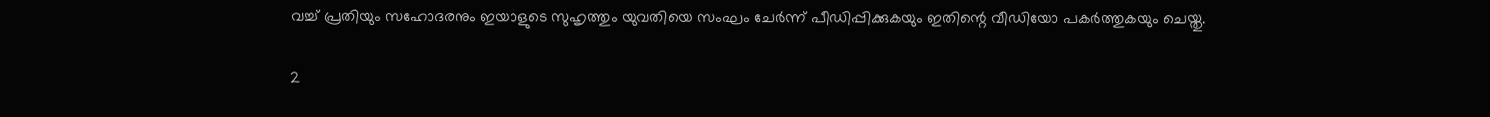വച്ച് പ്രതിയും സഹോദരനും ഇയാളുടെ സുഹൃത്തും യുവതിയെ സംഘം ചേര്‍ന്ന് പീഡിപ്പിക്കുകയും ഇതിന്റെ വീഡിയോ പകര്‍ത്തുകയും ചെയ്തു.

2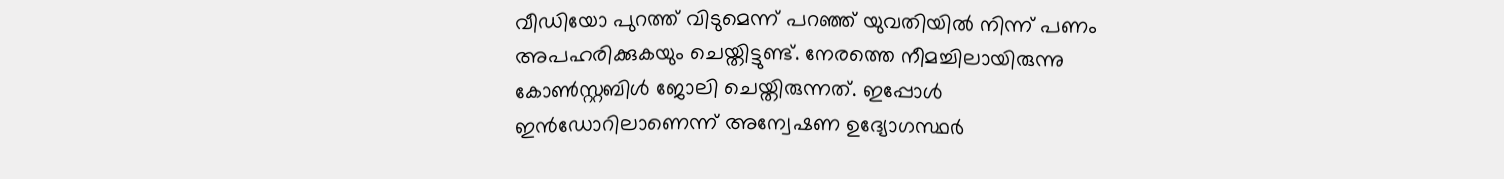വീഡിയോ പുറത്ത് വിടുമെന്ന് പറഞ്ഞ് യുവതിയില്‍ നിന്ന് പണം അപഹരിക്കുകയും ചെയ്തിട്ടുണ്ട്. നേരത്തെ നീമച്ചിലായിരുന്നു കോണ്‍സ്റ്റബിള്‍ ജോലി ചെയ്തിരുന്നത്. ഇപ്പോള്‍ ഇന്‍ഡോറിലാണെന്ന് അന്വേഷണ ഉദ്യോഗസ്ഥര്‍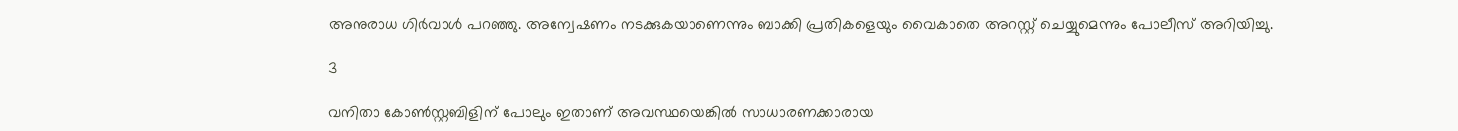അനുരാധ ഗിര്‍വാള്‍ പറഞ്ഞു. അന്വേഷണം നടക്കുകയാണെന്നും ബാക്കി പ്രതികളെയും വൈകാതെ അറസ്റ്റ് ചെയ്യുമെന്നും പോലീസ് അറിയിച്ചു.

3

വനിതാ കോണ്‍സ്റ്റബിളിന് പോലും ഇതാണ് അവസ്ഥയെങ്കില്‍ സാധാരണക്കാരായ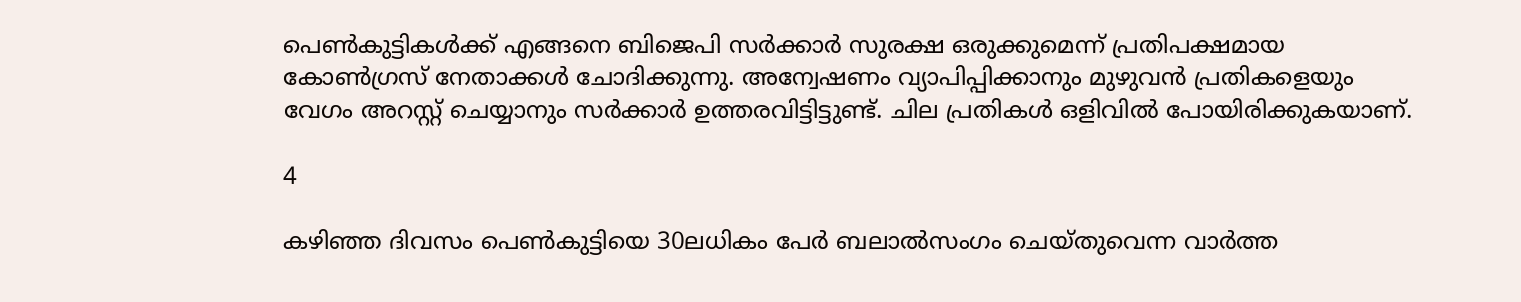പെണ്‍കുട്ടികള്‍ക്ക് എങ്ങനെ ബിജെപി സര്‍ക്കാര്‍ സുരക്ഷ ഒരുക്കുമെന്ന് പ്രതിപക്ഷമായ കോണ്‍ഗ്രസ് നേതാക്കള്‍ ചോദിക്കുന്നു. അന്വേഷണം വ്യാപിപ്പിക്കാനും മുഴുവന്‍ പ്രതികളെയും വേഗം അറസ്റ്റ് ചെയ്യാനും സര്‍ക്കാര്‍ ഉത്തരവിട്ടിട്ടുണ്ട്. ചില പ്രതികള്‍ ഒളിവില്‍ പോയിരിക്കുകയാണ്.

4

കഴിഞ്ഞ ദിവസം പെണ്‍കുട്ടിയെ 30ലധികം പേര്‍ ബലാല്‍സംഗം ചെയ്തുവെന്ന വാര്‍ത്ത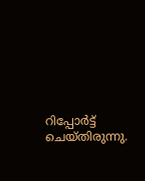റിപ്പോര്‍ട്ട് ചെയ്തിരുന്നു.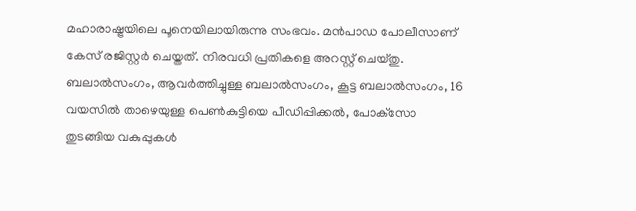മഹാരാഷ്ട്രയിലെ പൂനെയിലായിരുന്നു സംഭവം. മന്‍പാഡ പോലീസാണ് കേസ് രജിസ്റ്റര്‍ ചെയ്തത്. നിരവധി പ്രതികളെ അറസ്റ്റ് ചെയ്തു. ബലാല്‍സംഗം, ആവര്‍ത്തിച്ചുള്ള ബലാല്‍സംഗം, കൂട്ട ബലാല്‍സംഗം, 16 വയസില്‍ താഴെയുള്ള പെണ്‍കുട്ടിയെ പീഡിപ്പിക്കല്‍, പോക്‌സോ തുടങ്ങിയ വകുപ്പുകള്‍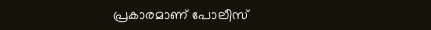പ്രകാരമാണ് പോലീസ്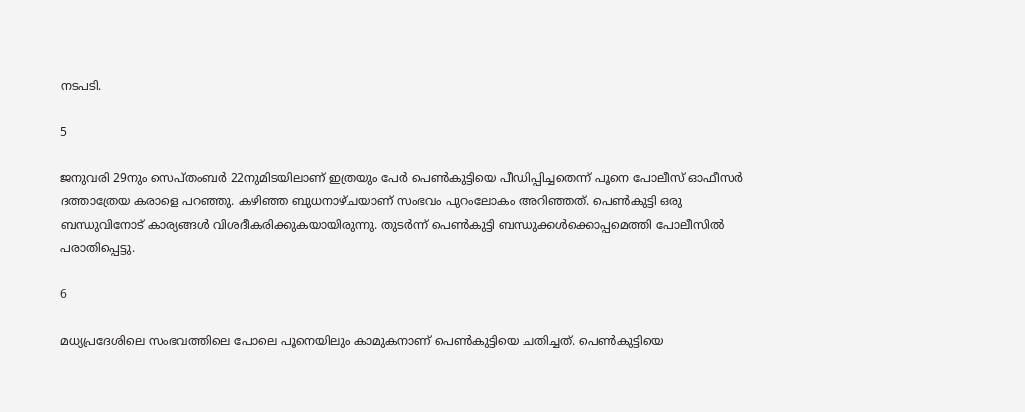നടപടി.

5

ജനുവരി 29നും സെപ്തംബര്‍ 22നുമിടയിലാണ് ഇത്രയും പേര്‍ പെണ്‍കുട്ടിയെ പീഡിപ്പിച്ചതെന്ന് പൂനെ പോലീസ് ഓഫീസര്‍ ദത്താത്രേയ കരാളെ പറഞ്ഞു. കഴിഞ്ഞ ബുധനാഴ്ചയാണ് സംഭവം പുറംലോകം അറിഞ്ഞത്. പെണ്‍കുട്ടി ഒരു ബന്ധുവിനോട് കാര്യങ്ങള്‍ വിശദീകരിക്കുകയായിരുന്നു. തുടര്‍ന്ന് പെണ്‍കുട്ടി ബന്ധുക്കള്‍ക്കൊപ്പമെത്തി പോലീസില്‍ പരാതിപ്പെട്ടു.

6

മധ്യപ്രദേശിലെ സംഭവത്തിലെ പോലെ പൂനെയിലും കാമുകനാണ് പെണ്‍കുട്ടിയെ ചതിച്ചത്. പെണ്‍കുട്ടിയെ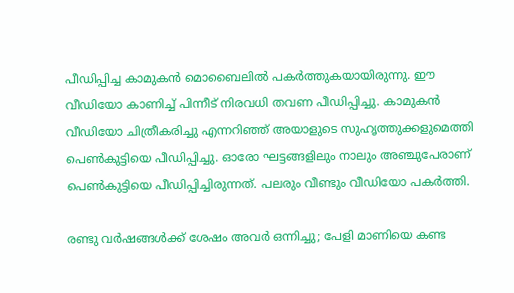പീഡിപ്പിച്ച കാമുകന്‍ മൊബൈലില്‍ പകര്‍ത്തുകയായിരുന്നു. ഈ വീഡിയോ കാണിച്ച് പിന്നീട് നിരവധി തവണ പീഡിപ്പിച്ചു. കാമുകന്‍ വീഡിയോ ചിത്രീകരിച്ചു എന്നറിഞ്ഞ് അയാളുടെ സുഹൃത്തുക്കളുമെത്തി പെണ്‍കുട്ടിയെ പീഡിപ്പിച്ചു. ഓരോ ഘട്ടങ്ങളിലും നാലും അഞ്ചുപേരാണ് പെണ്‍കുട്ടിയെ പീഡിപ്പിച്ചിരുന്നത്. പലരും വീണ്ടും വീഡിയോ പകര്‍ത്തി.

രണ്ടു വര്‍ഷങ്ങള്‍ക്ക് ശേഷം അവര്‍ ഒന്നിച്ചു; പേളി മാണിയെ കണ്ട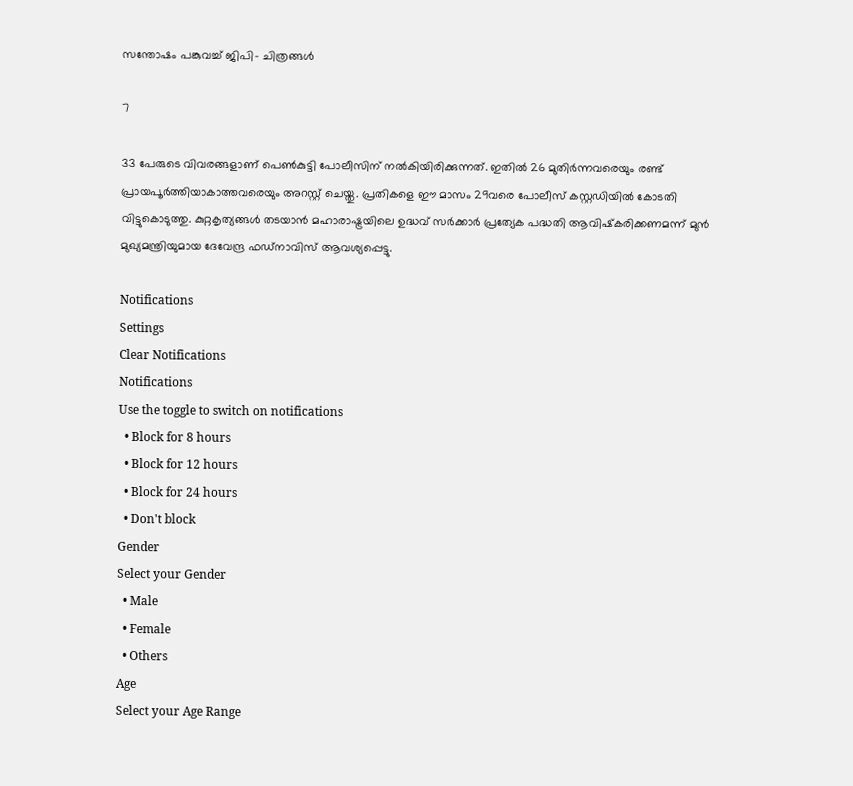സന്തോഷം പങ്കുവച്ച് ജിപി- ചിത്രങ്ങള്‍

7

33 പേരുടെ വിവരങ്ങളാണ് പെണ്‍കുട്ടി പോലീസിന് നല്‍കിയിരിക്കുന്നത്. ഇതില്‍ 26 മുതിര്‍ന്നവരെയും രണ്ട് പ്രായപൂര്‍ത്തിയാകാത്തവരെയും അറസ്റ്റ് ചെയ്തു. പ്രതികളെ ഈ മാസം 29വരെ പോലീസ് കസ്റ്റഡിയില്‍ കോടതി വിട്ടുകൊടുത്തു. കുറ്റകൃത്യങ്ങള്‍ തടയാന്‍ മഹാരാഷ്ട്രയിലെ ഉദ്ധവ് സര്‍ക്കാര്‍ പ്രത്യേക പദ്ധതി ആവിഷ്‌കരിക്കണമന്ന് മുന്‍ മുഖ്യമന്ത്രിയുമായ ദേവേന്ദ്ര ഫഡ്‌നാവിസ് ആവശ്യപ്പെട്ടു.

Notifications
Settings
Clear Notifications
Notifications
Use the toggle to switch on notifications
  • Block for 8 hours
  • Block for 12 hours
  • Block for 24 hours
  • Don't block
Gender
Select your Gender
  • Male
  • Female
  • Others
Age
Select your Age Range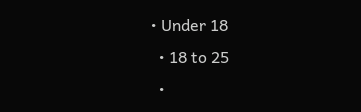• Under 18
  • 18 to 25
  •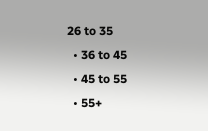26 to 35
  • 36 to 45
  • 45 to 55
  • 55+